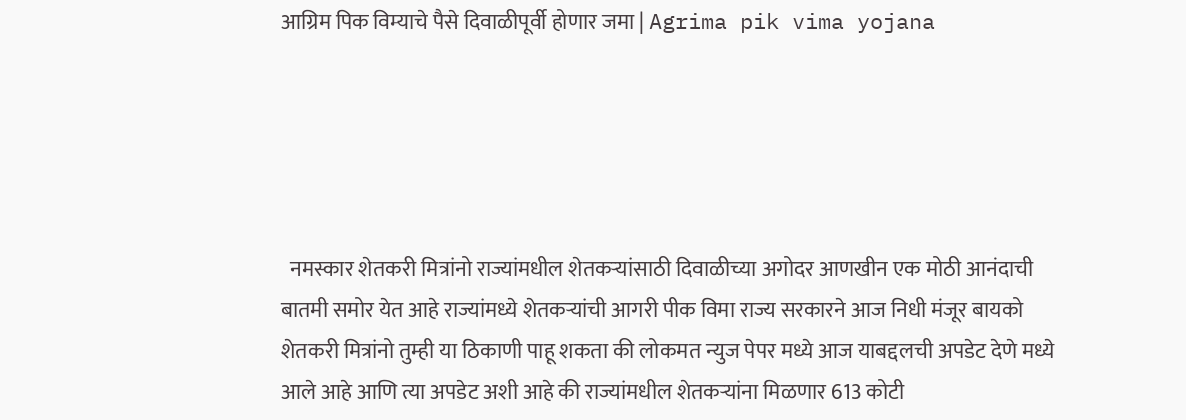आग्रिम पिक विम्याचे पैसे दिवाळीपूर्वी होणार जमा | Agrima pik vima yojana





  नमस्कार शेतकरी मित्रांनो राज्यांमधील शेतकऱ्यांसाठी दिवाळीच्या अगोदर आणखीन एक मोठी आनंदाची बातमी समोर येत आहे राज्यांमध्ये शेतकऱ्यांची आगरी पीक विमा राज्य सरकारने आज निधी मंजूर बायको शेतकरी मित्रांनो तुम्ही या ठिकाणी पाहू शकता की लोकमत न्युज पेपर मध्ये आज याबद्दलची अपडेट देणे मध्ये आले आहे आणि त्या अपडेट अशी आहे की राज्यांमधील शेतकऱ्यांना मिळणार 613 कोटी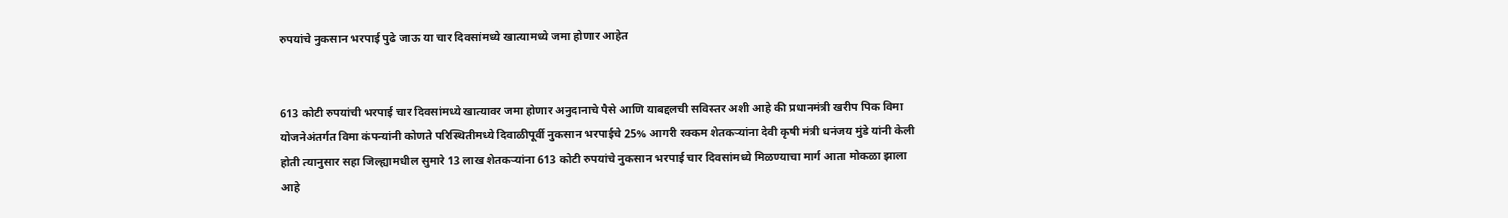रुपयांचे नुकसान भरपाई पुढे जाऊ या चार दिवसांमध्ये खात्यामध्ये जमा होणार आहेत


613 कोटी रुपयांची भरपाई चार दिवसांमध्ये खात्यावर जमा होणार अनुदानाचे पैसे आणि याबद्दलची सविस्तर अशी आहे की प्रधानमंत्री खरीप पिक विमा योजनेअंतर्गत विमा कंपन्यांनी कोणते परिस्थितीमध्ये दिवाळीपूर्वी नुकसान भरपाईचे 25% आगरी रक्कम शेतकऱ्यांना देवी कृषी मंत्री धनंजय मुंडे यांनी केली होती त्यानुसार सहा जिल्ह्यामधील सुमारे 13 लाख शेतकऱ्यांना 613 कोटी रुपयांचे नुकसान भरपाई चार दिवसांमध्ये मिळण्याचा मार्ग आता मोकळा झाला आहे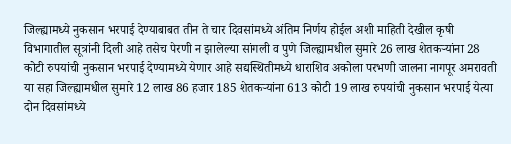जिल्ह्यामध्ये नुकसान भरपाई देण्याबाबत तीन ते चार दिवसांमध्ये अंतिम निर्णय होईल अशी माहिती देखील कृषी विभागातील सूत्रांनी दिली आहे तसेच पेरणी न झालेल्या सांगली व पुणे जिल्ह्यामधील सुमारे 26 लाख शेतकऱ्यांना 28 कोटी रुपयांची नुकसान भरपाई देण्यामध्ये येणार आहे सद्यस्थितीमध्ये धाराशिव अकोला परभणी जालना नागपूर अमरावती या सहा जिल्ह्यामधील सुमारे 12 लाख 86 हजार 185 शेतकऱ्यांना 613 कोटी 19 लाख रुपयांची नुकसान भरपाई येत्या दोन दिवसांमध्ये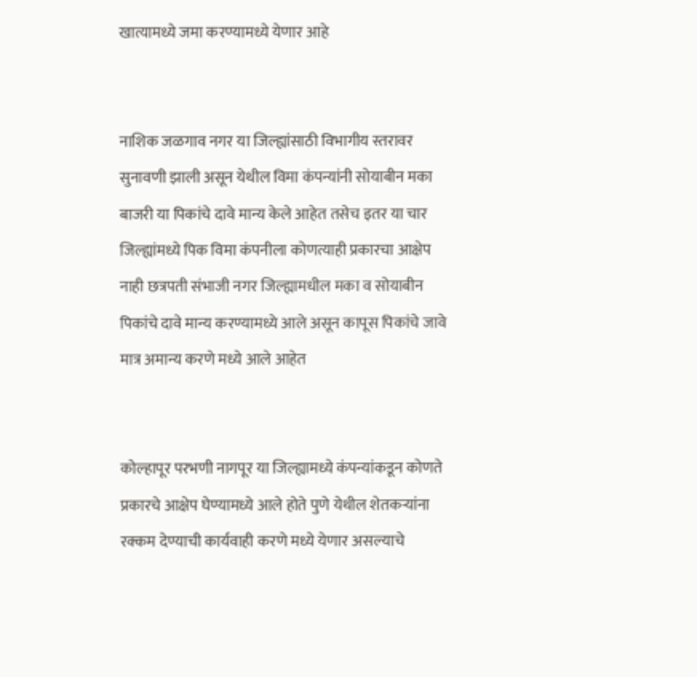खात्यामध्ये जमा करण्यामध्ये येणार आहे


नाशिक जळगाव नगर या जिल्ह्यांसाठी विभागीय स्तरावर सुनावणी झाली असून येथील विमा कंपन्यांनी सोयाबीन मका बाजरी या पिकांचे दावे मान्य केले आहेत तसेच इतर या चार जिल्ह्यांमध्ये पिक विमा कंपनीला कोणत्याही प्रकारचा आक्षेप नाही छत्रपती संभाजी नगर जिल्ह्यामधील मका व सोयाबीन पिकांचे दावे मान्य करण्यामध्ये आले असून कापूस पिकांचे जावे मात्र अमान्य करणे मध्ये आले आहेत


कोल्हापूर परभणी नागपूर या जिल्ह्यामध्ये कंपन्यांकडून कोणते प्रकारचे आक्षेप घेण्यामध्ये आले होते पुणे येथील शेतकऱ्यांना रक्कम देण्याची कार्यवाही करणे मध्ये येणार असल्याचे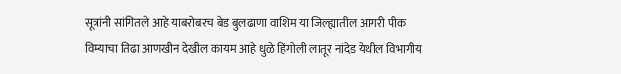सूत्रांनी सांगितले आहे याबरोबरच बेड बुलढाणा वाशिम या जिल्ह्यातील आगरी पीक विम्याचा तिढा आणखीन देखील कायम आहे धुळे हिंगोली लातूर नांदेड येथील विभागीय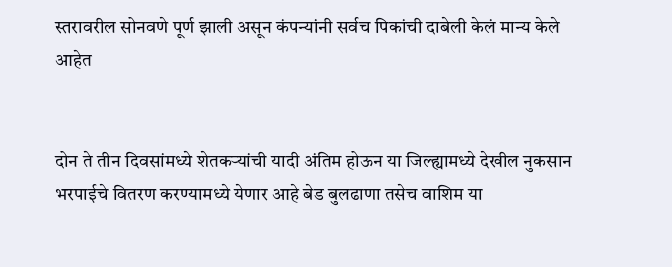स्तरावरील सोनवणे पूर्ण झाली असून कंपन्यांनी सर्वच पिकांची दाबेली केलं मान्य केले आहेत


दोन ते तीन दिवसांमध्ये शेतकऱ्यांची यादी अंतिम होऊन या जिल्ह्यामध्ये देखील नुकसान भरपाईचे वितरण करण्यामध्ये येणार आहे बेड बुलढाणा तसेच वाशिम या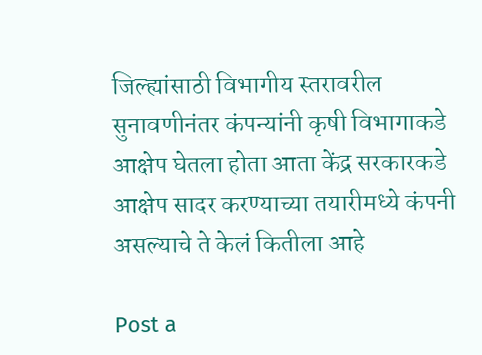जिल्ह्यांसाठी विभागीय स्तरावरील सुनावणीनंतर कंपन्यांनी कृषी विभागाकडे आक्षेप घेतला होता आता केंद्र सरकारकडे आक्षेप सादर करण्याच्या तयारीमध्ये कंपनी असल्याचे ते केलं कितीला आहे

Post a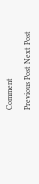Comment

Previous Post Next Post